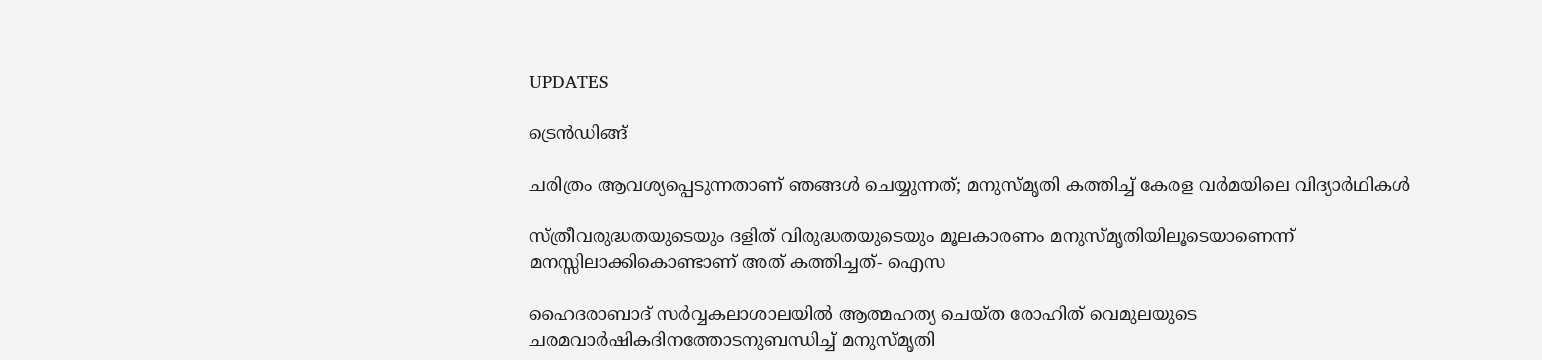UPDATES

ട്രെന്‍ഡിങ്ങ്

ചരിത്രം ആവശ്യപ്പെടുന്നതാണ് ഞങ്ങള്‍ ചെയ്യുന്നത്; മനുസ്മൃതി കത്തിച്ച് കേരള വര്‍മയിലെ വിദ്യാര്‍ഥികള്‍

സ്ത്രീവരുദ്ധതയുടെയും ദളിത് വിരുദ്ധതയുടെയും മൂലകാരണം മനുസ്മൃതിയിലൂടെയാണെന്ന് മനസ്സിലാക്കികൊണ്ടാണ് അത് കത്തിച്ചത്- ഐസ

ഹൈദരാബാദ് സര്‍വ്വകലാശാലയില്‍ ആത്മഹത്യ ചെയ്ത രോഹിത് വെമുലയുടെ ചരമവാര്‍ഷികദിനത്തോടനുബന്ധിച്ച് മനുസ്മൃതി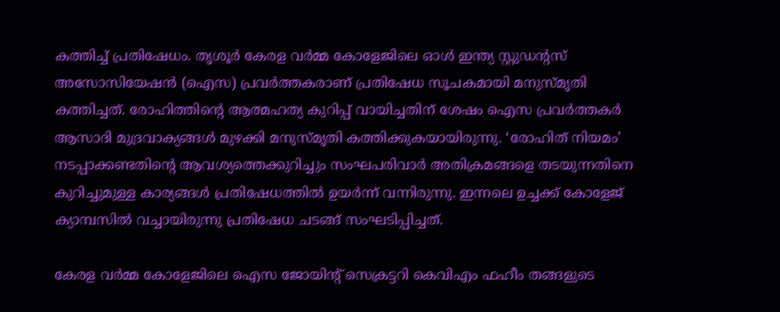കത്തിച്ച് പ്രതിഷേധം. തൃശൂര്‍ കേരള വര്‍മ്മ കോളേജിലെ ഓള്‍ ഇന്ത്യ സ്റ്റുഡന്റസ് അസോസിയേഷന്‍ (ഐസ) പ്രവര്‍ത്തകരാണ് പ്രതിഷേധ സൂചകമായി മനുസ്മൃതി കത്തിച്ചത്. രോഹിത്തിന്റെ ആത്മഹത്യ കുറിപ്പ് വായിച്ചതിന് ശേഷം ഐസ പ്രവര്‍ത്തകര്‍ ആസാദി മുദ്രവാക്യങ്ങള്‍ മുഴക്കി മനുസ്മൃതി കത്തിക്കുകയായിരുന്നു. ‘രോഹിത് നിയമം’ നടപ്പാക്കണ്ടതിന്റെ ആവശ്യത്തെക്കുറിച്ചും സംഘപരിവാര്‍ അതിക്രമങ്ങളെ തടയുന്നതിനെ കുറിച്ചുമുള്ള കാര്യങ്ങള്‍ പ്രതിഷേധത്തില്‍ ഉയര്‍ന്ന് വന്നിരുന്നു. ഇന്നലെ ഉച്ചക്ക് കോളേജ് ക്യാമ്പസില്‍ വച്ചായിരുന്നു പ്രതിഷേധ ചടങ്ങ് സംഘടിപ്പിച്ചത്.

കേരള വര്‍മ്മ കോളേജിലെ ഐസ ജോയിന്റ് സെക്രട്ടറി കെവിഎം ഫഹീം തങ്ങളുടെ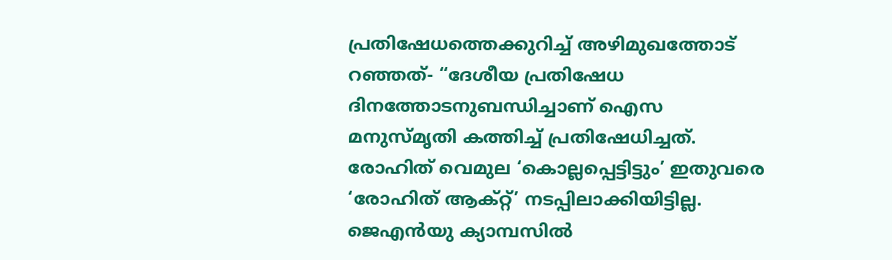പ്രതിഷേധത്തെക്കുറിച്ച് അഴിമുഖത്തോട് റഞ്ഞത്- “ദേശീയ പ്രതിഷേധ ദിനത്തോടനുബന്ധിച്ചാണ് ഐസ മനുസ്മൃതി കത്തിച്ച് പ്രതിഷേധിച്ചത്. രോഹിത് വെമുല ‘കൊല്ലപ്പെട്ടിട്ടും’ ഇതുവരെ ‘രോഹിത് ആക്റ്റ്’ നടപ്പിലാക്കിയിട്ടില്ല. ജെഎന്‍യു ക്യാമ്പസില്‍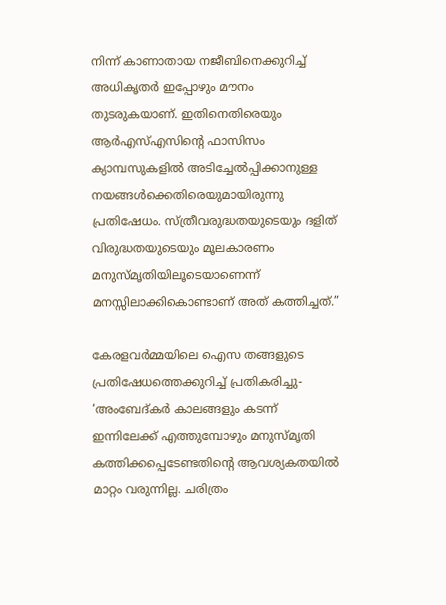നിന്ന് കാണാതായ നജീബിനെക്കുറിച്ച് അധികൃതര്‍ ഇപ്പോഴും മൗനം തുടരുകയാണ്. ഇതിനെതിരെയും ആര്‍എസ്എസിന്റെ ഫാസിസം ക്യാമ്പസുകളില്‍ അടിച്ചേല്‍പ്പിക്കാനുള്ള നയങ്ങള്‍ക്കെതിരെയുമായിരുന്നു പ്രതിഷേധം. സ്ത്രീവരുദ്ധതയുടെയും ദളിത് വിരുദ്ധതയുടെയും മൂലകാരണം മനുസ്മൃതിയിലൂടെയാണെന്ന് മനസ്സിലാക്കികൊണ്ടാണ് അത് കത്തിച്ചത്.”

കേരളവര്‍മ്മയിലെ ഐസ തങ്ങളുടെ പ്രതിഷേധത്തെക്കുറിച്ച് പ്രതികരിച്ചു- ‘അംബേദ്കര്‍ കാലങ്ങളും കടന്ന് ഇന്നിലേക്ക് എത്തുമ്പോഴും മനുസ്മൃതി കത്തിക്കപ്പെടേണ്ടതിന്റെ ആവശ്യകതയില്‍ മാറ്റം വരുന്നില്ല. ചരിത്രം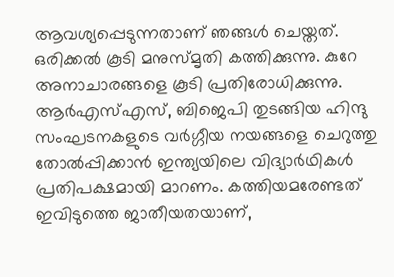ആവശ്യപ്പെടുന്നതാണ് ഞങ്ങള്‍ ചെയ്തത്. ഒരിക്കല്‍ കൂടി മനുസ്മൃതി കത്തിക്കുന്നു. കുറേ അനാചാരങ്ങളെ കൂടി പ്രതിരോധിക്കുന്നു. ആര്‍എസ്എസ്, ബിജെപി തുടങ്ങിയ ഹിന്ദു സംഘടനകളുടെ വര്‍ഗ്ഗീയ നയങ്ങളെ ചെറുത്തു തോല്‍പ്പിക്കാന്‍ ഇന്ത്യയിലെ വിദ്യാര്‍ഥികള്‍ പ്രതിപക്ഷമായി മാറണം. കത്തിയമരേണ്ടത് ഇവിടുത്തെ ജാതീയതയാണ്,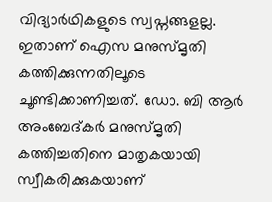വിദ്യാര്‍ഥികളുടെ സ്വപ്നങ്ങളല്ല. ഇതാണ് ഐസ മനുസ്മൃതി കത്തിക്കുന്നതിലൂടെ ചൂണ്ടിക്കാണിച്ചത്. ഡോ. ബി ആര്‍ അംബേദ്കര്‍ മനുസ്മൃതി കത്തിച്ചതിനെ മാതൃകയായി സ്വീകരിക്കുകയാണ്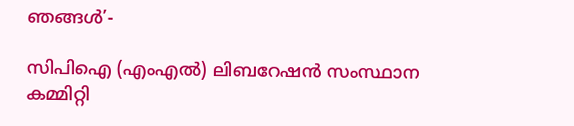ഞങ്ങള്‍’-

സിപിഐ (എംഎല്‍) ലിബറേഷന്‍ സംസ്ഥാന കമ്മിറ്റി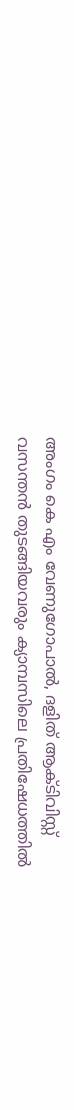അംഗം കെ എം വേണുഗോപാല്‍, ദളിത് ആക്ടിവിസ്റ്റ് വസന്തന്‍ തുടങ്ങിയവരും ക്യാമ്പസിലെ പ്രതിഷേധത്തില്‍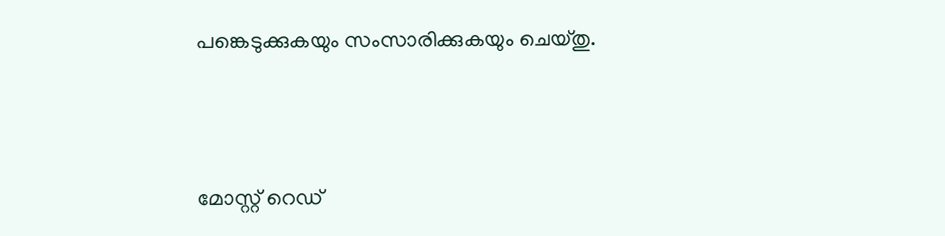പങ്കെടുക്കുകയും സംസാരിക്കുകയും ചെയ്തു.



മോസ്റ്റ് റെഡ്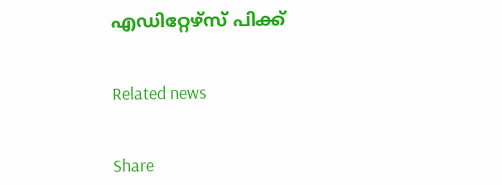എഡിറ്റേഴ്സ് പിക്ക്


Related news


Share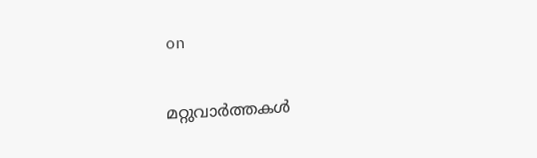on

മറ്റുവാര്‍ത്തകള്‍